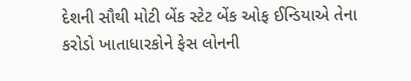દેશની સૌથી મોટી બેંક સ્ટેટ બેંક ઓફ ઈન્ડિયાએ તેના કરોડો ખાતાધારકોને ફેસ લોનની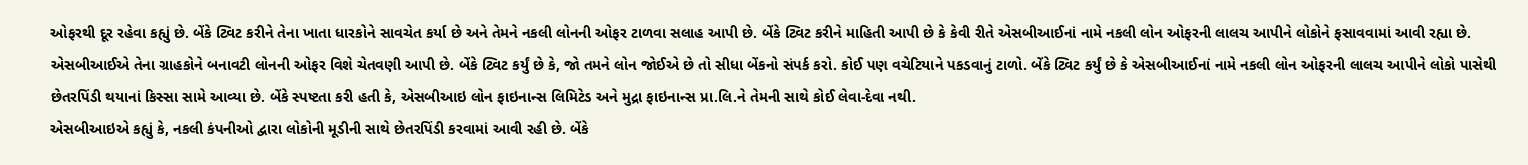ઓફરથી દૂર રહેવા કહ્યું છે. બેંકે ટ્વિટ કરીને તેના ખાતા ધારકોને સાવચેત કર્યા છે અને તેમને નકલી લોનની ઓફર ટાળવા સલાહ આપી છે. બેંકે ટ્વિટ કરીને માહિતી આપી છે કે કેવી રીતે એસબીઆઈનાં નામે નકલી લોન ઓફરની લાલચ આપીને લોકોને ફસાવવામાં આવી રહ્યા છે.
એસબીઆઈએ તેના ગ્રાહકોને બનાવટી લોનની ઓફર વિશે ચેતવણી આપી છે. બેંકે ટ્વિટ કર્યું છે કે, જો તમને લોન જોઈએ છે તો સીધા બેંકનો સંપર્ક કરો. કોઈ પણ વચેટિયાને પકડવાનું ટાળો. બેંકે ટ્વિટ કર્યું છે કે એસબીઆઈનાં નામે નકલી લોન ઓફરની લાલચ આપીને લોકો પાસેથી છેતરપિંડી થયાનાં કિસ્સા સામે આવ્યા છે. બેંકે સ્પષ્ટતા કરી હતી કે, એસબીઆઇ લોન ફાઇનાન્સ લિમિટેડ અને મુદ્રા ફાઇનાન્સ પ્રા.લિ.ને તેમની સાથે કોઈ લેવા-દેવા નથી.
એસબીઆઇએ કહ્યું કે, નકલી કંપનીઓ દ્વારા લોકોની મૂડીની સાથે છેતરપિંડી કરવામાં આવી રહી છે. બેંકે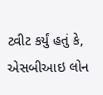ટ્વીટ કર્યું હતું કે, એસબીઆઇ લોન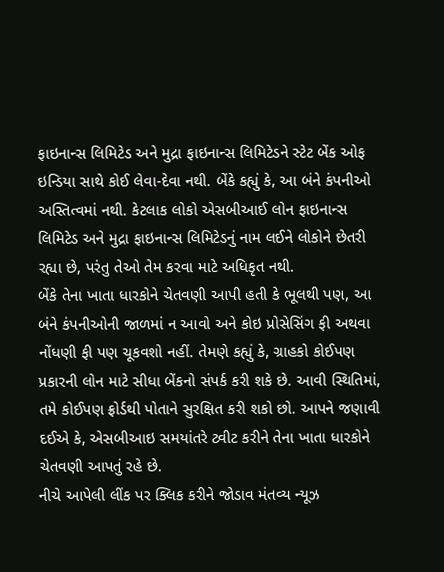ફાઇનાન્સ લિમિટેડ અને મુદ્રા ફાઇનાન્સ લિમિટેડને સ્ટેટ બેંક ઓફ ઇન્ડિયા સાથે કોઈ લેવા-દેવા નથી. બેંકે કહ્યું કે, આ બંને કંપનીઓ અસ્તિત્વમાં નથી. કેટલાક લોકો એસબીઆઈ લોન ફાઇનાન્સ લિમિટેડ અને મુદ્રા ફાઇનાન્સ લિમિટેડનું નામ લઈને લોકોને છેતરી રહ્યા છે, પરંતુ તેઓ તેમ કરવા માટે અધિકૃત નથી.
બેંકે તેના ખાતા ધારકોને ચેતવણી આપી હતી કે ભૂલથી પણ, આ બંને કંપનીઓની જાળમાં ન આવો અને કોઇ પ્રોસેસિંગ ફી અથવા નોંધણી ફી પણ ચૂકવશો નહીં. તેમણે કહ્યું કે, ગ્રાહકો કોઈપણ પ્રકારની લોન માટે સીધા બેંકનો સંપર્ક કરી શકે છે. આવી સ્થિતિમાં, તમે કોઈપણ ફ્રોર્ડથી પોતાને સુરક્ષિત કરી શકો છો. આપને જણાવી દઈએ કે, એસબીઆઇ સમયાંતરે ટ્વીટ કરીને તેના ખાતા ધારકોને ચેતવણી આપતું રહે છે.
નીચે આપેલી લીંક પર ક્લિક કરીને જોડાવ મંતવ્ય ન્યૂઝ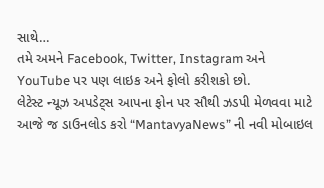સાથે…
તમે અમને Facebook, Twitter, Instagram અને YouTube પર પણ લાઇક અને ફોલો કરીશકો છો.
લેટેસ્ટ ન્યૂઝ અપડેટ્સ આપના ફોન પર સૌથી ઝડપી મેળવવા માટે આજે જ ડાઉનલોડ કરો “MantavyaNews” ની નવી મોબાઇલ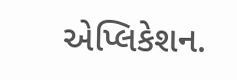એપ્લિકેશન.